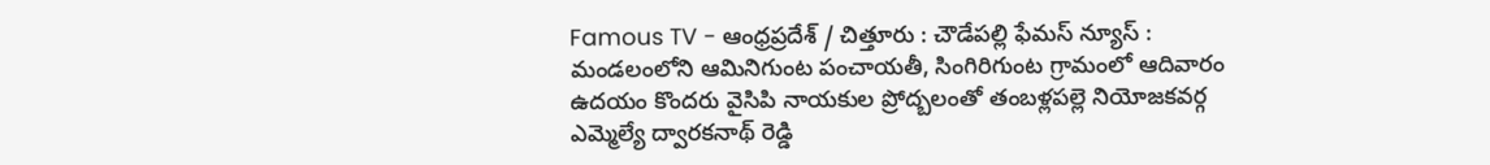Famous TV - ఆంధ్రప్రదేశ్ / చిత్తూరు : చౌడేపల్లి ఫేమస్ న్యూస్ : మండలంలోని ఆమినిగుంట పంచాయతీ, సింగిరిగుంట గ్రామంలో ఆదివారం ఉదయం కొందరు వైసిపి నాయకుల ప్రోద్బలంతో తంబళ్లపల్లె నియోజకవర్గ ఎమ్మెల్యే ద్వారకనాథ్ రెడ్డి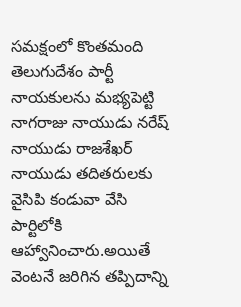సమక్షంలో కొంతమంది తెలుగుదేశం పార్టీ నాయకులను మభ్యపెట్టి నాగరాజు నాయుడు నరేష్ నాయుడు రాజశేఖర్ నాయుడు తదితరులకు వైసిపి కండువా వేసి పార్టిలోకి ఆహ్వానించారు.అయితే వెంటనే జరిగిన తప్పిదాన్ని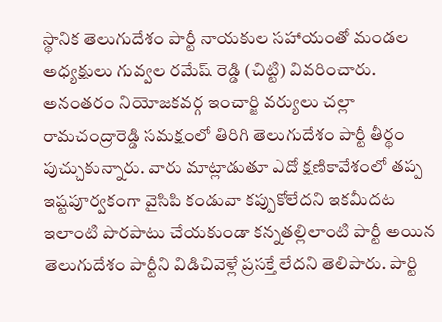స్థానిక తెలుగుదేశం పార్టీ నాయకుల సహాయంతో మండల అధ్యక్షులు గువ్వల రమేష్ రెడ్డి (చిట్టి) వివరించారు. అనంతరం నియోజకవర్గ ఇంచార్జి వర్యులు చల్లా రామచంద్రారెడ్డి సమక్షంలో తిరిగి తెలుగుదేశం పార్టీ తీర్థం పుచ్చుకున్నారు. వారు మాట్లాడుతూ ఎదో క్షణికావేశంలో తప్ప ఇష్టపూర్వకంగా వైసిపి కండువా కప్పుకోలేదని ఇకమీదట ఇలాంటి పొరపాటు చేయకుండా కన్నతల్లిలాంటి పార్టీ అయిన తెలుగుదేశం పార్టీని విడిచివెళ్లే ప్రసక్తే లేదని తెలిపారు. పార్టి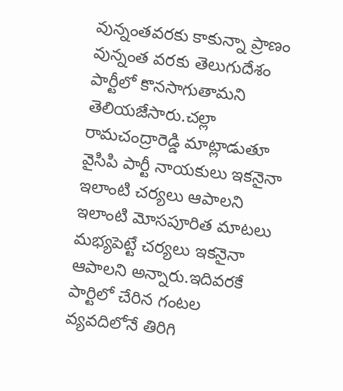వున్నంతవరకు కాకున్నా ప్రాణం వున్నంత వరకు తెలుగుదేశం పార్టీలో కొనసాగుతామని తెలియజేసారు.చల్లా రామచంద్రారెడ్డి మాట్లాడుతూ వైసిపి పార్టీ నాయకులు ఇకనైనా ఇలాంటి చర్యలు ఆపాలని ఇలాంటి మోసపూరిత మాటలు మభ్యపెట్టే చర్యలు ఇకనైనా ఆపాలని అన్నారు.ఇదివరకే పార్టిలో చేరిన గంటల వ్యవదిలోనే తిరిగి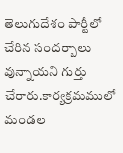తెలుగుదేశం పార్టీలో చేరిన సందర్బాలు వున్నాయని గుర్తు చేరారు.కార్యక్రమములో మండల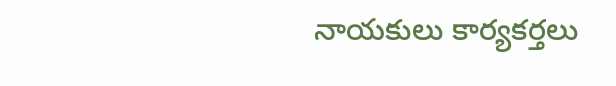నాయకులు కార్యకర్తలు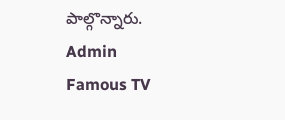పాల్గొన్నారు.
Admin
Famous TV